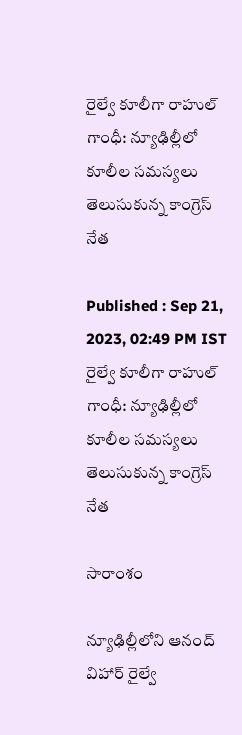రైల్వే కూలీగా రాహుల్ గాంధీ: న్యూఢిల్లీలో కూలీల సమస్యలు తెలుసుకున్న కాంగ్రెస్ నేత

Published : Sep 21, 2023, 02:49 PM IST
రైల్వే కూలీగా రాహుల్ గాంధీ: న్యూఢిల్లీలో కూలీల సమస్యలు తెలుసుకున్న కాంగ్రెస్ నేత

సారాంశం

న్యూఢిల్లీలోని ఆనంద్ విహార్ రైల్వే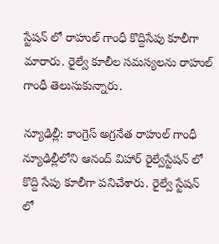స్టేషన్ లో రాహుల్ గాంధీ కొద్దిసేపు కూలీగా మారారు. రైల్వే కూలీల సమస్యలను రాహుల్ గాంధీ తెలుసుకున్నారు.

న్యూఢిల్లీ: కాంగ్రెస్ అగ్రనేత రాహుల్ గాంధీ న్యూఢిల్లీలోని ఆనంద్ విహార్ రైల్వేస్టేషన్ లో  కొద్ది సేపు కూలీగా పనిచేశారు. రైల్వే స్టేషన్ లో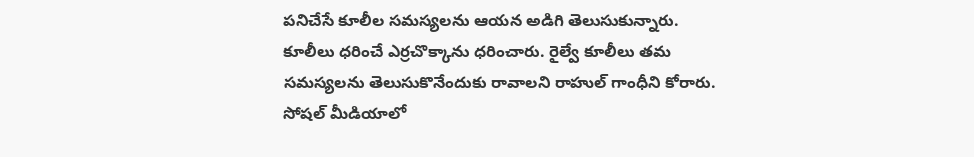పనిచేసే కూలీల సమస్యలను ఆయన అడిగి తెలుసుకున్నారు. కూలీలు ధరించే ఎర్రచొక్కాను ధరించారు. రైల్వే కూలీలు తమ సమస్యలను తెలుసుకొనేందుకు రావాలని రాహుల్ గాంధీని కోరారు. సోషల్ మీడియాలో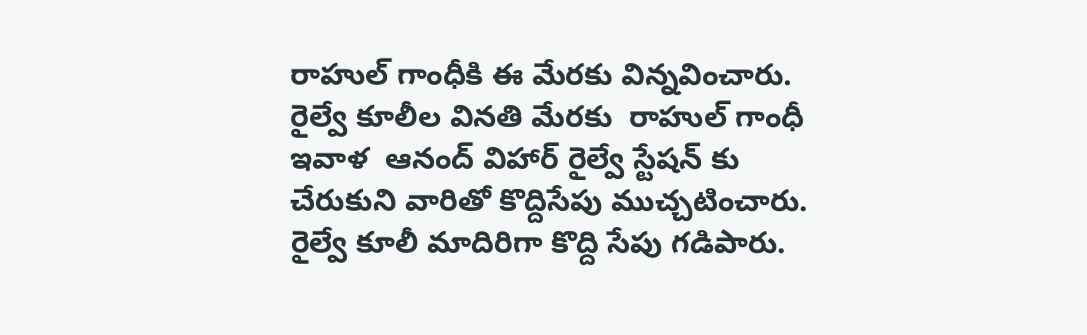రాహుల్ గాంధీకి ఈ మేరకు విన్నవించారు. రైల్వే కూలీల వినతి మేరకు  రాహుల్ గాంధీ ఇవాళ  ఆనంద్ విహార్ రైల్వే స్టేషన్ కు చేరుకుని వారితో కొద్దిసేపు ముచ్చటించారు. రైల్వే కూలీ మాదిరిగా కొద్ది సేపు గడిపారు.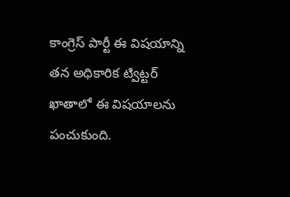కాంగ్రెస్ పార్టీ ఈ విషయాన్ని తన అధికారిక ట్విట్టర్ ఖాతాలో ఈ విషయాలను పంచుకుంది.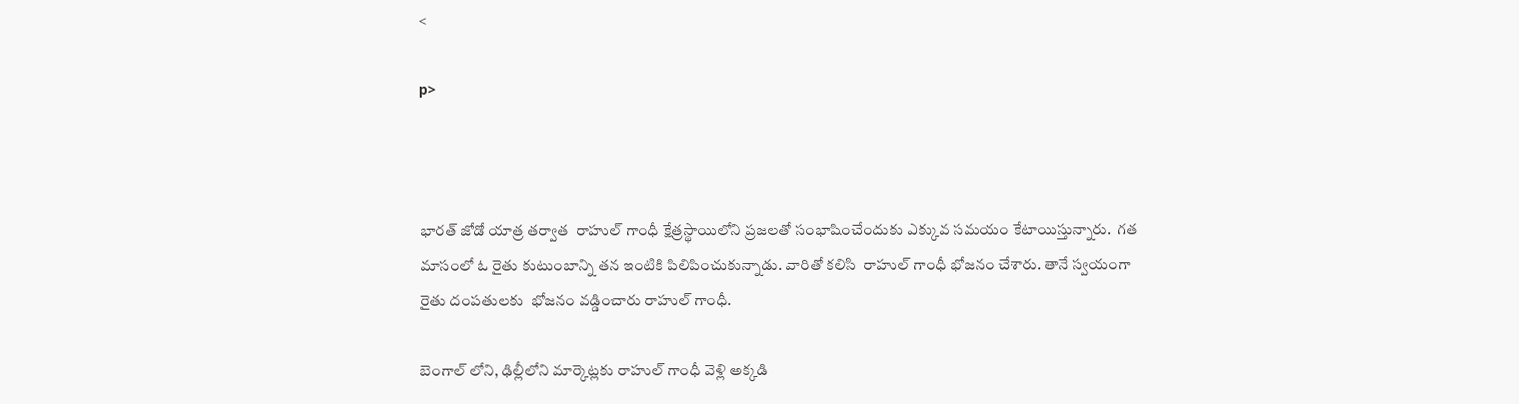<

p>



భారత్ జోడో యాత్ర తర్వాత  రాహుల్ గాంధీ క్షేత్రస్థాయిలోని ప్రజలతో సంభాషించేందుకు ఎక్కువ సమయం కేటాయిస్తున్నారు.  గత మాసంలో ఓ రైతు కుటుంబాన్ని తన ఇంటికి పిలిపించుకున్నాడు. వారితో కలిసి  రాహుల్ గాంధీ భోజనం చేశారు. తానే స్వయంగా రైతు దంపతులకు  భోజనం వడ్డించారు రాహుల్ గాంధీ.

బెంగాల్ లోని, ఢిల్లీలోని మార్కెట్లకు రాహుల్ గాంధీ వెళ్లి అక్కడి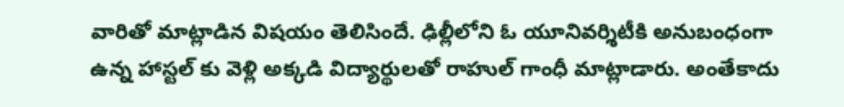వారితో మాట్లాడిన విషయం తెలిసిందే. ఢిల్లీలోని ఓ యూనివర్శిటీకి అనుబంధంగా ఉన్న హాస్టల్ కు వెళ్లి అక్కడి విద్యార్థులతో రాహుల్ గాంధీ మాట్లాడారు. అంతేకాదు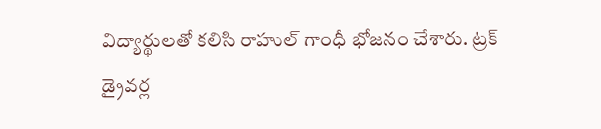విద్యార్థులతో కలిసి రాహుల్ గాంధీ భోజనం చేశారు. ట్రక్ డ్రైవర్ల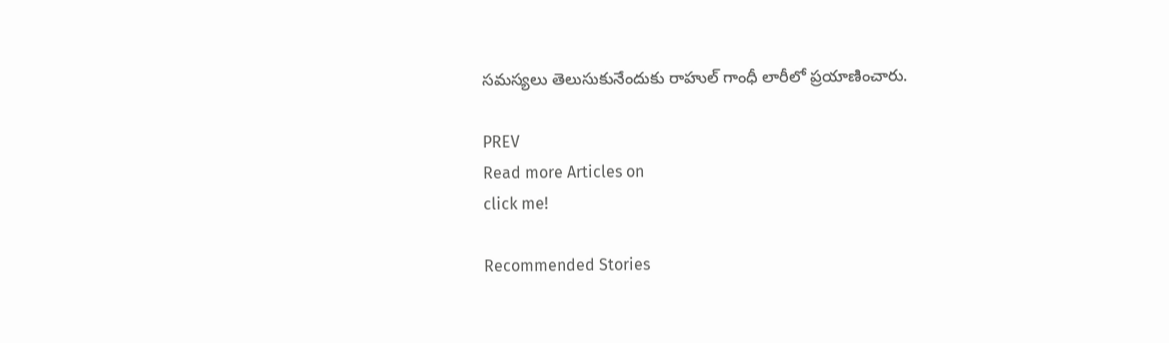సమస్యలు తెలుసుకునేందుకు రాహుల్ గాంధీ లారీలో ప్రయాణించారు.

PREV
Read more Articles on
click me!

Recommended Stories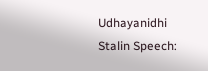Udhayanidhi Stalin Speech: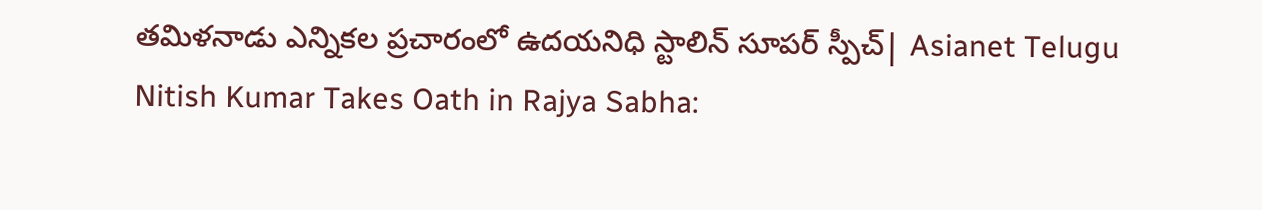తమిళనాడు ఎన్నికల ప్రచారంలో ఉదయనిధి స్టాలిన్ సూపర్ స్పీచ్| Asianet Telugu
Nitish Kumar Takes Oath in Rajya Sabha: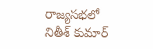రాజ్యసభలో నితీశ్ కుమార్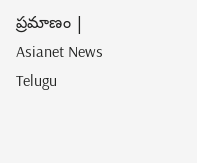ప్రమాణం | Asianet News Telugu